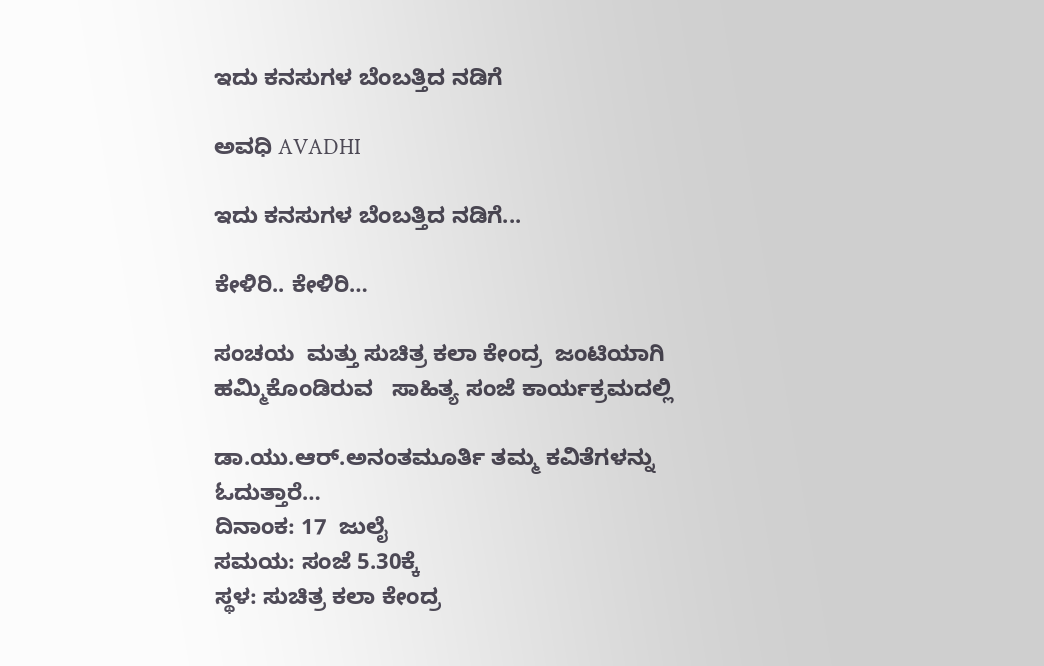ಇದು ಕನಸುಗಳ ಬೆಂಬತ್ತಿದ ನಡಿಗೆ‍

ಅವಧಿ AVADHI

ಇದು ಕನಸುಗಳ ಬೆಂಬತ್ತಿದ ನಡಿಗೆ...

ಕೇಳಿರಿ.. ಕೇಳಿರಿ…

ಸಂಚಯ  ಮತ್ತು ಸುಚಿತ್ರ ಕಲಾ ಕೇಂದ್ರ  ಜಂಟಿಯಾಗಿ  ಹಮ್ಮಿಕೊಂಡಿರುವ   ಸಾಹಿತ್ಯ ಸಂಜೆ ಕಾರ್ಯಕ್ರಮದಲ್ಲಿ

ಡಾ.ಯು.ಆರ್.ಅನಂತಮೂರ್ತಿ ತಮ್ಮ ಕವಿತೆಗಳನ್ನು ಓದುತ್ತಾರೆ…
ದಿನಾಂಕ: 17  ಜುಲೈ
ಸಮಯ: ಸಂಜೆ 5.30ಕ್ಕೆ
ಸ್ಥಳ: ಸುಚಿತ್ರ ಕಲಾ ಕೇಂದ್ರ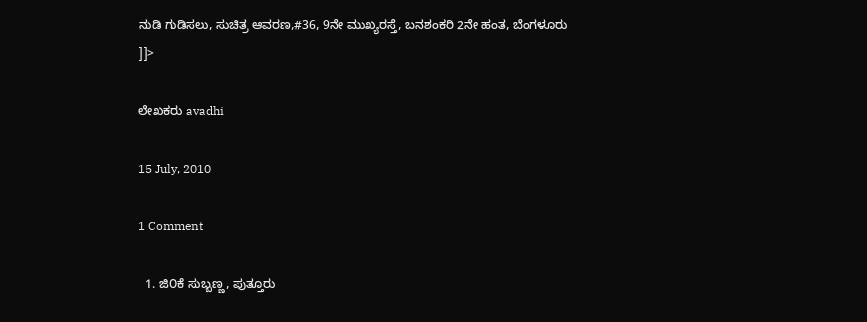ನುಡಿ ಗುಡಿಸಲು, ಸುಚಿತ್ರ ಆವರಣ,#36, 9ನೇ ಮುಖ್ಯರಸ್ತೆ, ಬನಶಂಕರಿ 2ನೇ ಹಂತ, ಬೆಂಗಳೂರು
]]>

ಲೇಖಕರು avadhi

15 July, 2010

1 Comment

  1. ಜಿ೦ಕೆ ಸುಬ್ಬಣ್ಣ, ಪುತ್ತೂರು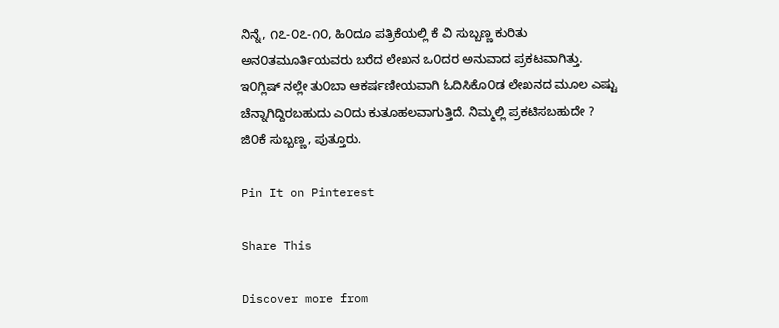ನಿನ್ನೆ, ೧೭-೦೭-೧೦, ಹಿ೦ದೂ ಪತ್ರಿಕೆಯಲ್ಲಿ ಕೆ ವಿ ಸುಬ್ಬಣ್ಣ ಕುರಿತು ಅನ೦ತಮೂರ್ತಿಯವರು ಬರೆದ ಲೇಖನ ಒ೦ದರ ಅನುವಾದ ಪ್ರಕಟವಾಗಿತ್ತು. ಇ೦ಗ್ಲಿಷ್ ನಲ್ಲೇ ತು೦ಬಾ ಆಕರ್ಷಣೀಯವಾಗಿ ಓದಿಸಿಕೊ೦ಡ ಲೇಖನದ ಮೂಲ ಎಷ್ಟು ಚೆನ್ನಾಗಿದ್ದಿರಬಹುದು ಎ೦ದು ಕುತೂಹಲವಾಗುತ್ತಿದೆ. ನಿಮ್ಮಲ್ಲಿ ಪ್ರಕಟಿಸಬಹುದೇ ? ಜಿ೦ಕೆ ಸುಬ್ಬಣ್ಣ, ಪುತ್ತೂರು.

Pin It on Pinterest

Share This

Discover more from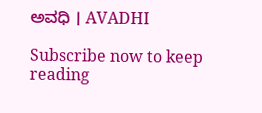ಅವಧಿ । AVADHI

Subscribe now to keep reading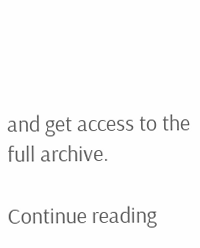and get access to the full archive.

Continue reading